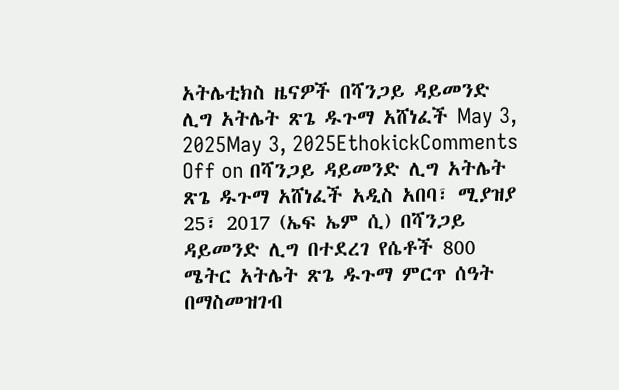አትሌቲክስ ዜናዎች በሻንጋይ ዳይመንድ ሊግ አትሌት ጽጌ ዱጉማ አሸነፈች May 3, 2025May 3, 2025EthokickComments Off on በሻንጋይ ዳይመንድ ሊግ አትሌት ጽጌ ዱጉማ አሸነፈች አዲስ አበባ፣ ሚያዝያ 25፣ 2017 (ኤፍ ኤም ሲ) በሻንጋይ ዳይመንድ ሊግ በተደረገ የሴቶች 800 ሜትር አትሌት ጽጌ ዱጉማ ምርጥ ሰዓት በማስመዝገብ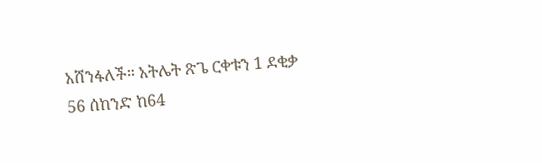አሸንፋለች። አትሌት ጽጌ ርቀቱን 1 ደቂቃ 56 ሰከንድ ከ64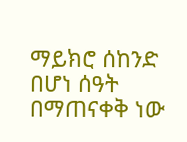ማይክሮ ሰከንድ በሆነ ሰዓት በማጠናቀቅ ነው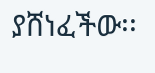ያሸነፈችው፡፡